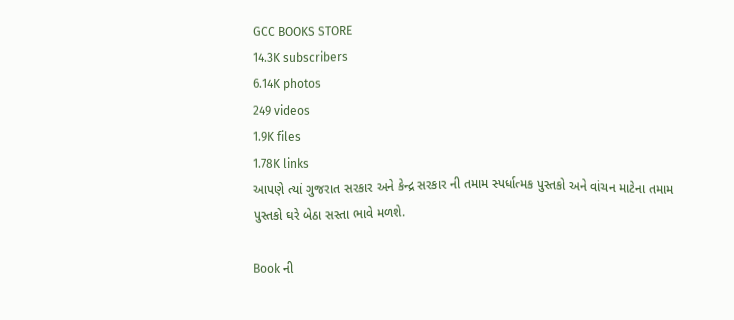GCC BOOKS STORE
14.3K subscribers
6.14K photos
249 videos
1.9K files
1.78K links
આપણે ત્યાં ગુજરાત સરકાર અને કેન્દ્ર સરકાર ની તમામ સ્પર્ધાત્મક પુસ્તકો અને વાંચન માટેના તમામ પુસ્તકો ઘરે બેઠા સસ્તા ભાવે મળશે.

Book ની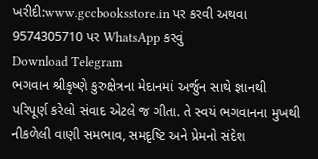ખરીદી:www.gccbooksstore.in પર કરવી અથવા 9574305710 પર WhatsApp કરવું
Download Telegram
ભગવાન શ્રીકૃષ્ણે કુરુક્ષેત્રના મેદાનમાં અર્જુન સાથે જ્ઞાનથી પરિપૂર્ણ કરેલો સંવાદ એટલે જ ગીતા. તે સ્વયં ભગવાનના મુખથી નીકળેલી વાણી સમભાવ, સમદૃષ્ટિ અને પ્રેમનો સંદેશ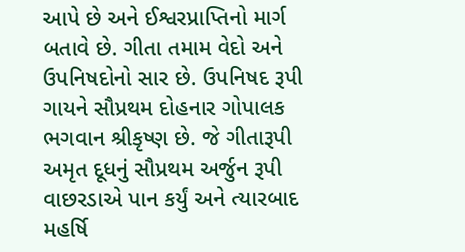આપે છે અને ઈશ્વરપ્રાપ્તિનો માર્ગ બતાવે છે. ગીતા તમામ વેદો અને ઉપનિષદોનો સાર છે. ઉપનિષદ રૂપી ગાયને સૌપ્રથમ દોહનાર ગોપાલક ભગવાન શ્રીકૃષ્ણ છે. જે ગીતારૂપી અમૃત દૂધનું સૌપ્રથમ અર્જુન રૂપી વાછરડાએ પાન કર્યું અને ત્યારબાદ મહર્ષિ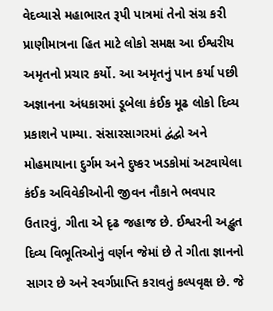વેદવ્યાસે મહાભારત રૂપી પાત્રમાં તેનો સંગ્ર કરી પ્રાણીમાત્રના હિત માટે લોકો સમક્ષ આ ઈશ્વરીય અમૃતનો પ્રચાર કર્યો. આ અમૃતનું પાન કર્યા પછી અજ્ઞાનના અંધકારમાં ડૂબેલા કંઈક મૂઢ લોકો દિવ્ય પ્રકાશને પામ્યા. સંસારસાગરમાં દ્વંદ્વો અને મોહમાયાના દુર્ગમ અને દુષ્કર ખડકોમાં અટવાયેલા કંઈક અવિવેકીઓની જીવન નૌકાને ભવપાર ઉતારવું, ગીતા એ દૃઢ જહાજ છે. ઈશ્વરની અદ્ભુત દિવ્ય વિભૂતિઓનું વર્ણન જેમાં છે તે ગીતા જ્ઞાનનો સાગર છે અને સ્વર્ગપ્રાપ્તિ કરાવતું કલ્પવૃક્ષ છે. જે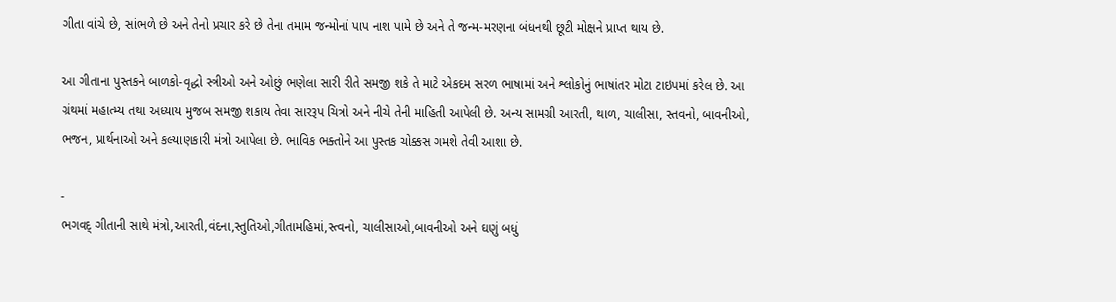ગીતા વાંચે છે, સાંભળે છે અને તેનો પ્રચાર કરે છે તેના તમામ જન્મોનાં પાપ નાશ પામે છે અને તે જન્મ-મરણના બંધનથી છૂટી મોક્ષને પ્રાપ્ત થાય છે.

આ ગીતાના પુસ્તકને બાળકો-વૃદ્ધો સ્ત્રીઓ અને ઓછું ભણેલા સારી રીતે સમજી શકે તે માટે એકદમ સરળ ભાષામાં અને શ્લોકોનું ભાષાંતર મોટા ટાઇપમાં કરેલ છે. આ ગ્રંથમાં મહાત્મ્ય તથા અધ્યાય મુજબ સમજી શકાય તેવા સારરૂપ ચિત્રો અને નીચે તેની માહિતી આપેલી છે. અન્ય સામગ્રી આરતી, થાળ, ચાલીસા, સ્તવનો, બાવનીઓ, ભજન, પ્રાર્થનાઓ અને કલ્યાણકારી મંત્રો આપેલા છે. ભાવિક ભક્તોને આ પુસ્તક ચોક્કસ ગમશે તેવી આશા છે.

-
ભગવદ્ ગીતાની સાથે મંત્રો,આરતી,વંદના,સ્તુતિઓ,ગીતામહિમાં,સ્ત્વનો, ચાલીસાઓ,બાવનીઓ અને ઘણું બધું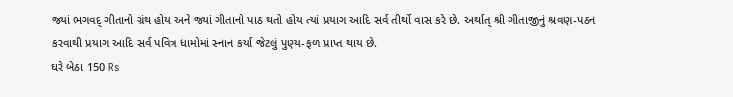જ્યાં ભગવદ્ ગીતાનો ગ્રંથ હોય અને જ્યાં ગીતાનો પાઠ થતો હોય ત્યાં પ્રયાગ આદિ સર્વ તીર્થો વાસ કરે છે. અર્થાત્ શ્રી ગીતાજીનું શ્રવણ-પઠન કરવાથી પ્રયાગ આદિ સર્વ પવિત્ર ધામોમાં સ્નાન કર્યા જેટલું પુણ્ય-ફળ પ્રાપ્ત થાય છે.
ઘરે બેઠા 150 Rs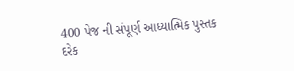400 પેજ ની સંપૂર્ણ આધ્યાત્મિક પુસ્તક
દરેક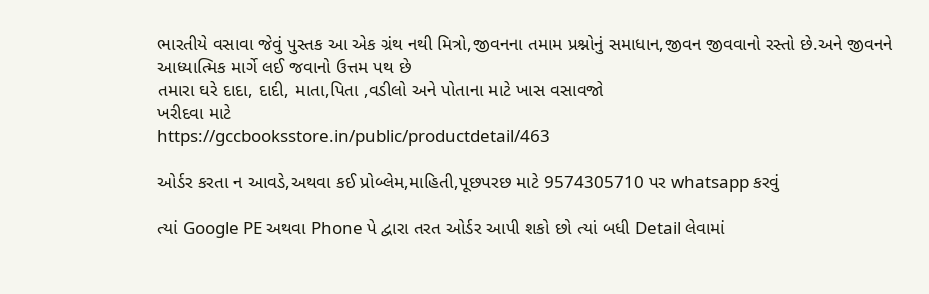ભારતીયે વસાવા જેવું પુસ્તક આ એક ગ્રંથ નથી મિત્રો,જીવનના તમામ પ્રશ્નોનું સમાધાન,જીવન જીવવાનો રસ્તો છે.અને જીવનને આધ્યાત્મિક માર્ગે લઈ જવાનો ઉત્તમ પથ છે
તમારા ઘરે દાદા, દાદી, માતા,પિતા ,વડીલો અને પોતાના માટે ખાસ વસાવજો
ખરીદવા માટે
https://gccbooksstore.in/public/productdetail/463

ઓર્ડર કરતા ન આવડે,અથવા કઈ પ્રોબ્લેમ,માહિતી,પૂછપરછ માટે 9574305710 પર whatsapp કરવું

ત્યાં Google PE અથવા Phone પે દ્વારા તરત ઓર્ડર આપી શકો છો ત્યાં બધી Detail લેવામાં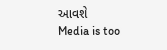આવશે
Media is too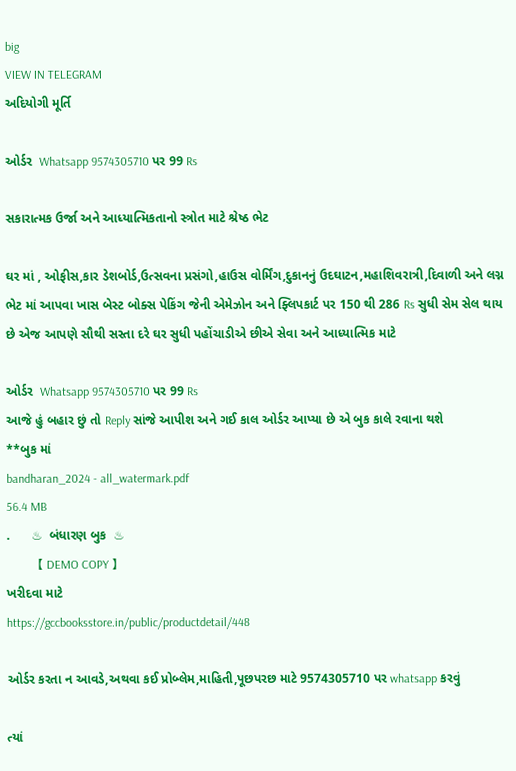big
VIEW IN TELEGRAM
અદિયોગી મૂર્તિ

ઓર્ડર  Whatsapp 9574305710 પર 99 Rs

સકારાત્મક ઉર્જા અને આધ્યાત્મિકતાનો સ્ત્રોત માટે શ્રેષ્ઠ ભેટ

ઘર માં , ઓફીસ,કાર ડેશબોર્ડ,ઉત્સવના પ્રસંગો,હાઉસ વોર્મિંગ,દુકાનનું ઉદઘાટન,મહાશિવરાત્રી,દિવાળી અને લગ્ન ભેટ માં આપવા ખાસ બેસ્ટ બોક્સ પેકિંગ જેની એમેઝોન અને ફ્લિપકાર્ટ પર 150 થી 286 Rs સુધી સેમ સેલ થાય છે એજ આપણે સૌથી સસ્તા દરે ઘર સુધી પહોંચાડીએ છીએ સેવા અને આધ્યાત્મિક માટે

ઓર્ડર  Whatsapp 9574305710 પર 99 Rs
આજે હું બહાર છું તો Reply સાંજે આપીશ અને ગઈ કાલ ઓર્ડર આપ્યા છે એ બુક કાલે રવાના થશે
**બુક માં
bandharan_2024 - all_watermark.pdf
56.4 MB
.      ♨  બંધારણ બુક  ♨
          【 DEMO COPY 】
ખરીદવા માટે
https://gccbooksstore.in/public/productdetail/448

ઓર્ડર કરતા ન આવડે,અથવા કઈ પ્રોબ્લેમ,માહિતી,પૂછપરછ માટે 9574305710 પર whatsapp કરવું

ત્યાં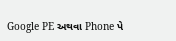Google PE અથવા Phone પે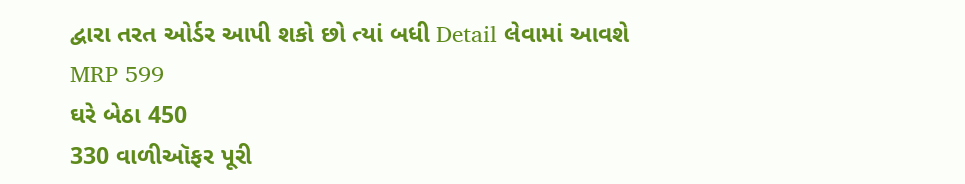દ્વારા તરત ઓર્ડર આપી શકો છો ત્યાં બધી Detail લેવામાં આવશે
MRP 599
ઘરે બેઠા 450
330 વાળીઑફર પૂરી